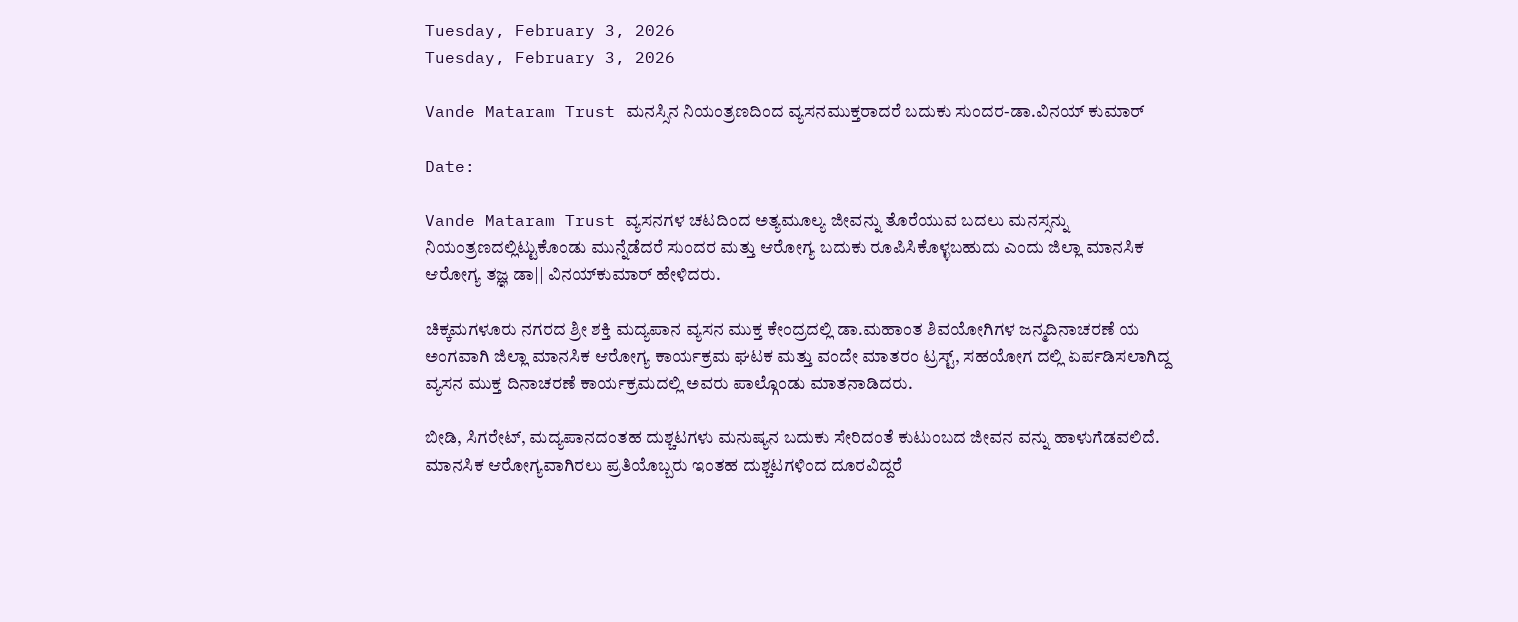Tuesday, February 3, 2026
Tuesday, February 3, 2026

Vande Mataram Trust ಮನಸ್ಸಿನ ನಿಯಂತ್ರಣದಿಂದ ವ್ಯಸನಮುಕ್ತರಾದರೆ ಬದುಕು ಸುಂದರ-ಡಾ.ವಿನಯ್ ಕುಮಾರ್

Date:

Vande Mataram Trust ವ್ಯಸನಗಳ ಚಟದಿಂದ ಅತ್ಯಮೂಲ್ಯ ಜೀವನ್ನು ತೊರೆಯುವ ಬದಲು ಮನಸ್ಸನ್ನು ನಿಯಂತ್ರಣದಲ್ಲಿಟ್ಟುಕೊಂಡು ಮುನ್ನೆಡೆದರೆ ಸುಂದರ ಮತ್ತು ಆರೋಗ್ಯ ಬದುಕು ರೂಪಿಸಿಕೊಳ್ಳಬಹುದು ಎಂದು ಜಿಲ್ಲಾ ಮಾನಸಿಕ ಆರೋಗ್ಯ ತಜ್ಞ ಡಾ|| ವಿನಯ್‌ಕುಮಾರ್ ಹೇಳಿದರು.

ಚಿಕ್ಕಮಗಳೂರು ನಗರದ ಶ್ರೀ ಶಕ್ತಿ ಮದ್ಯಪಾನ ವ್ಯಸನ ಮುಕ್ತ ಕೇಂದ್ರದಲ್ಲಿ ಡಾ.ಮಹಾಂತ ಶಿವಯೋಗಿಗಳ ಜನ್ಮದಿನಾಚರಣೆ ಯ ಅಂಗವಾಗಿ ಜಿಲ್ಲಾ ಮಾನಸಿಕ ಆರೋಗ್ಯ ಕಾರ್ಯಕ್ರಮ ಘಟಕ ಮತ್ತು ವಂದೇ ಮಾತರಂ ಟ್ರಸ್ಟ್, ಸಹಯೋಗ ದಲ್ಲಿ ಏರ್ಪಡಿಸಲಾಗಿದ್ದ ವ್ಯಸನ ಮುಕ್ತ ದಿನಾಚರಣೆ ಕಾರ್ಯಕ್ರಮದಲ್ಲಿ ಅವರು ಪಾಲ್ಗೊಂಡು ಮಾತನಾಡಿದರು.

ಬೀಡಿ, ಸಿಗರೇಟ್, ಮದ್ಯಪಾನದಂತಹ ದುಶ್ಚಟಗಳು ಮನುಷ್ಯನ ಬದುಕು ಸೇರಿದಂತೆ ಕುಟುಂಬದ ಜೀವನ ವನ್ನು ಹಾಳುಗೆಡವಲಿದೆ. ಮಾನಸಿಕ ಆರೋಗ್ಯವಾಗಿರಲು ಪ್ರತಿಯೊಬ್ಬರು ಇಂತಹ ದುಶ್ಚಟಗಳಿಂದ ದೂರವಿದ್ದರೆ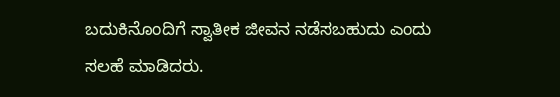ಬದುಕಿನೊಂದಿಗೆ ಸ್ವಾತೀಕ ಜೀವನ ನಡೆಸಬಹುದು ಎಂದು ಸಲಹೆ ಮಾಡಿದರು.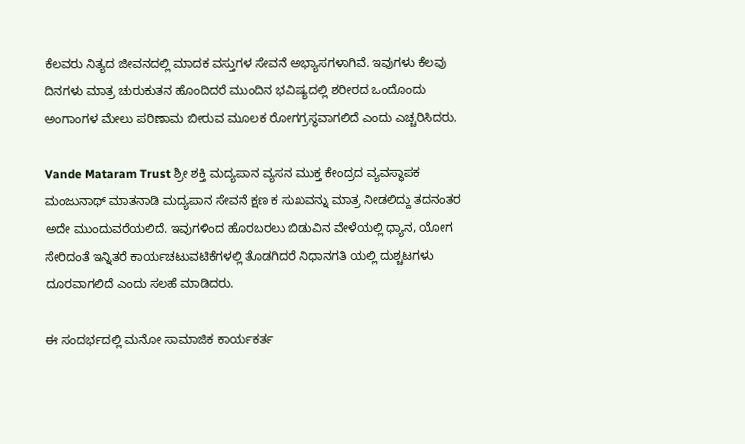ಕೆಲವರು ನಿತ್ಯದ ಜೀವನದಲ್ಲಿ ಮಾದಕ ವಸ್ತುಗಳ ಸೇವನೆ ಅಭ್ಯಾಸಗಳಾಗಿವೆ. ಇವುಗಳು ಕೆಲವು ದಿನಗಳು ಮಾತ್ರ ಚುರುಕುತನ ಹೊಂದಿದರೆ ಮುಂದಿನ ಭವಿಷ್ಯದಲ್ಲಿ ಶರೀರದ ಒಂದೊಂದು ಅಂಗಾಂಗಳ ಮೇಲು ಪರಿಣಾಮ ಬೀರುವ ಮೂಲಕ ರೋಗಗ್ರಸ್ಥವಾಗಲಿದೆ ಎಂದು ಎಚ್ಚರಿಸಿದರು.

Vande Mataram Trust ಶ್ರೀ ಶಕ್ತಿ ಮದ್ಯಪಾನ ವ್ಯಸನ ಮುಕ್ತ ಕೇಂದ್ರದ ವ್ಯವಸ್ಥಾಪಕ ಮಂಜುನಾಥ್ ಮಾತನಾಡಿ ಮದ್ಯಪಾನ ಸೇವನೆ ಕ್ಷಣ ಕ ಸುಖವನ್ನು ಮಾತ್ರ ನೀಡಲಿದ್ದು ತದನಂತರ ಅದೇ ಮುಂದುವರೆಯಲಿದೆ. ಇವುಗಳಿಂದ ಹೊರಬರಲು ಬಿಡುವಿನ ವೇಳೆಯಲ್ಲಿ ಧ್ಯಾನ, ಯೋಗ ಸೇರಿದಂತೆ ಇನ್ನಿತರೆ ಕಾರ್ಯಚಟುವಟಿಕೆಗಳಲ್ಲಿ ತೊಡಗಿದರೆ ನಿಧಾನಗತಿ ಯಲ್ಲಿ ದುಶ್ಚಟಗಳು ದೂರವಾಗಲಿದೆ ಎಂದು ಸಲಹೆ ಮಾಡಿದರು.

ಈ ಸಂದರ್ಭದಲ್ಲಿ ಮನೋ ಸಾಮಾಜಿಕ ಕಾರ್ಯಕರ್ತ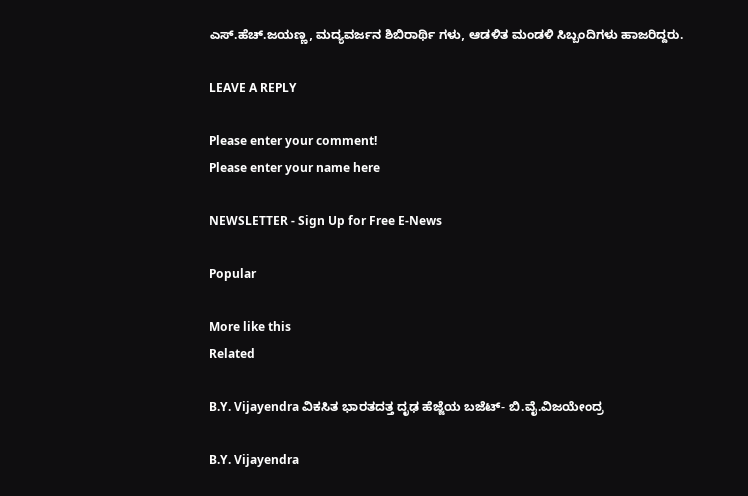ಎಸ್.ಹೆಚ್.ಜಯಣ್ಣ, ಮದ್ಯವರ್ಜನ ಶಿಬಿರಾರ್ಥಿ ಗಳು, ಆಡಳಿತ ಮಂಡಳಿ ಸಿಬ್ಬಂದಿಗಳು ಹಾಜರಿದ್ದರು.

LEAVE A REPLY

Please enter your comment!
Please enter your name here

NEWSLETTER - Sign Up for Free E-News

Popular

More like this
Related

B.Y. Vijayendra ವಿಕಸಿತ ಭಾರತದತ್ತ ದೃಢ ಹೆಜ್ಜೆಯ ಬಜೆಟ್- ಬಿ.ವೈ.ವಿಜಯೇಂದ್ರ

B.Y. Vijayendra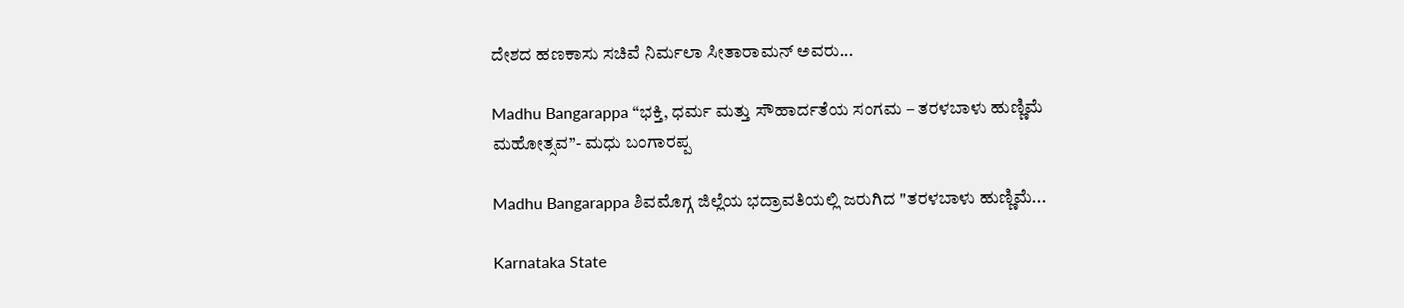ದೇಶದ ಹಣಕಾಸು ಸಚಿವೆ ನಿರ್ಮಲಾ ಸೀತಾರಾಮನ್ ಅವರು...

Madhu Bangarappa “ಭಕ್ತಿ, ಧರ್ಮ ಮತ್ತು ಸೌಹಾರ್ದತೆಯ ಸಂಗಮ – ತರಳಬಾಳು ಹುಣ್ಣಿಮೆ ಮಹೋತ್ಸವ”- ಮಧು ಬಂಗಾರಪ್ಪ

Madhu Bangarappa ಶಿವಮೊಗ್ಗ ಜಿಲ್ಲೆಯ ಭದ್ರಾವತಿಯಲ್ಲಿ ಜರುಗಿದ "ತರಳಬಾಳು ಹುಣ್ಣಿಮೆ...

Karnataka State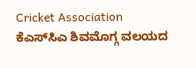Cricket Association ಕೆಎಸ್‌ಸಿಎ ಶಿವಮೊಗ್ಗ ವಲಯದ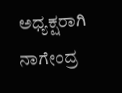ಅಧ್ಯಕ್ಷರಾಗಿ ನಾಗೇಂದ್ರ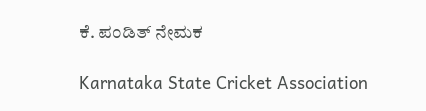ಕೆ. ಪಂಡಿತ್ ನೇಮಕ

Karnataka State Cricket Association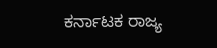ಕರ್ನಾಟಕ ರಾಜ್ಯ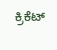ಕ್ರಿಕೆಟ್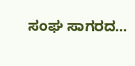ಸಂಘ ಸಾಗರದ...